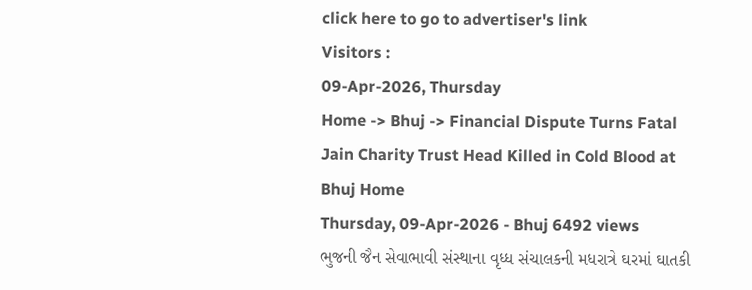click here to go to advertiser's link
Visitors :
09-Apr-2026, Thursday
Home -> Bhuj -> Financial Dispute Turns Fatal Jain Charity Trust Head Killed in Cold Blood at Bhuj Home
Thursday, 09-Apr-2026 - Bhuj 6492 views
ભુજની જૈન સેવાભાવી સંસ્થાના વૃધ્ધ સંચાલકની મધરાત્રે ઘરમાં ઘાતકી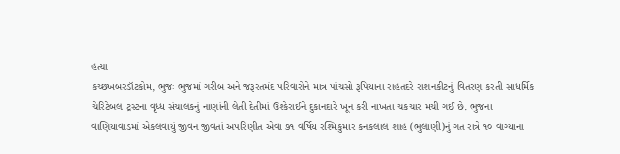હત્યા
કચ્છખબરડૉટકોમ, ભુજઃ ભુજમાં ગરીબ અને જરૂરતમંદ પરિવારોને માત્ર પાંચસો રૂપિયાના રાહતદરે રાશનકીટનું વિતરણ કરતી સાધર્મિક ચેરિટેબલ ટ્રસ્ટના વૃધ્ધ સંચાલકનું નાણાંની લેતી દેતીમાં ઉશ્કેરાઈને દુકાનદારે ખૂન કરી નાખતા ચકચાર મચી ગઈ છે. ભુજના વાણિયાવાડમાં એકલવાયું જીવન જીવતાં અપરિણીત એવા ૭૧ વર્ષિય રશ્મિકુમાર કનકલાલ શાહ (ભુલાણી)નું ગત રાત્રે ૧૦ વાગ્યાના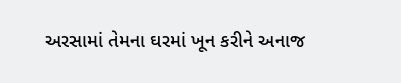અરસામાં તેમના ઘરમાં ખૂન કરીને અનાજ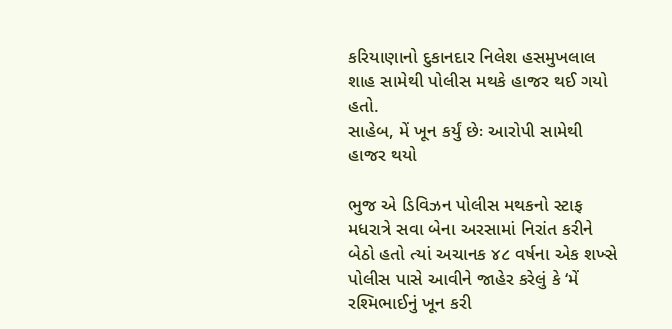કરિયાણાનો દુકાનદાર નિલેશ હસમુખલાલ શાહ સામેથી પોલીસ મથકે હાજર થઈ ગયો હતો.
સાહેબ, મેં ખૂન કર્યું છેઃ આરોપી સામેથી હાજર થયો

ભુજ એ ડિવિઝન પોલીસ મથકનો સ્ટાફ મધરાત્રે સવા બેના અરસામાં નિરાંત કરીને બેઠો હતો ત્યાં અચાનક ૪૮ વર્ષના એક શખ્સે પોલીસ પાસે આવીને જાહેર કરેલું કે ‘મેં રશ્મિભાઈનું ખૂન કરી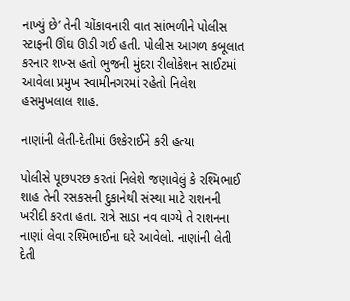નાખ્યું છે’ તેની ચોંકાવનારી વાત સાંભળીને પોલીસ સ્ટાફની ઊંઘ ઊડી ગઈ હતી. પોલીસ આગળ કબૂલાત કરનાર શખ્સ હતો ભુજની મુંદરા રીલોકેશન સાઈટમાં આવેલા પ્રમુખ સ્વામીનગરમાં રહેતો નિલેશ હસમુખલાલ શાહ.

નાણાંની લેતી-દેતીમાં ઉશ્કેરાઈને કરી હત્યા

પોલીસે પૂછપરછ કરતાં નિલેશે જણાવેલું કે રશ્મિભાઈ શાહ તેની રસકસની દુકાનેથી સંસ્થા માટે રાશનની ખરીદી કરતા હતા. રાત્રે સાડા નવ વાગ્યે તે રાશનના નાણાં લેવા રશ્મિભાઈના ઘરે આવેલો. નાણાંની લેતી દેતી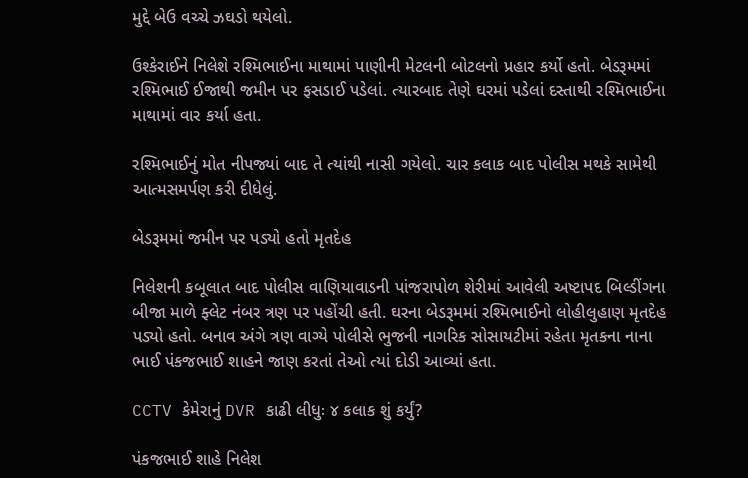મુદ્દે બેઉ વચ્ચે ઝઘડો થયેલો.

ઉશ્કેરાઈને નિલેશે રશ્મિભાઈના માથામાં પાણીની મેટલની બોટલનો પ્રહાર કર્યો હતો. બેડરૂમમાં રશ્મિભાઈ ઈજાથી જમીન પર ફસડાઈ પડેલાં. ત્યારબાદ તેણે ઘરમાં પડેલાં દસ્તાથી રશ્મિભાઈના માથામાં વાર કર્યા હતા.

રશ્મિભાઈનું મોત નીપજ્યાં બાદ તે ત્યાંથી નાસી ગયેલો. ચાર કલાક બાદ પોલીસ મથકે સામેથી આત્મસમર્પણ કરી દીધેલું.

બેડરૂમમાં જમીન પર પડ્યો હતો મૃતદેહ

નિલેશની કબૂલાત બાદ પોલીસ વાણિયાવાડની પાંજરાપોળ શેરીમાં આવેલી અષ્ટાપદ બિલ્ડીંગના બીજા માળે ફ્લેટ નંબર ત્રણ પર પહોંચી હતી. ઘરના બેડરૂમમાં રશ્મિભાઈનો લોહીલુહાણ મૃતદેહ પડ્યો હતો. બનાવ અંગે ત્રણ વાગ્યે પોલીસે ભુજની નાગરિક સોસાયટીમાં રહેતા મૃતકના નાના ભાઈ પંકજભાઈ શાહને જાણ કરતાં તેઓ ત્યાં દોડી આવ્યાં હતા.

CCTV કેમેરાનું DVR કાઢી લીધુઃ ૪ કલાક શું કર્યું?

પંકજભાઈ શાહે નિલેશ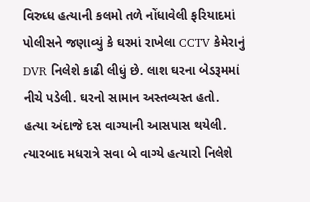વિરુધ્ધ હત્યાની કલમો તળે નોંધાવેલી ફરિયાદમાં પોલીસને જણાવ્યું કે ઘરમાં રાખેલા CCTV કેમેરાનું DVR નિલેશે કાઢી લીધું છે. લાશ ઘરના બેડરૂમમાં નીચે પડેલી. ઘરનો સામાન અસ્તવ્યસ્ત હતો. હત્યા અંદાજે દસ વાગ્યાની આસપાસ થયેલી. ત્યારબાદ મધરાત્રે સવા બે વાગ્યે હત્યારો નિલેશે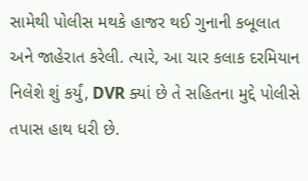સામેથી પોલીસ મથકે હાજર થઈ ગુનાની કબૂલાત અને જાહેરાત કરેલી. ત્યારે, આ ચાર કલાક દરમિયાન નિલેશે શું કર્યું, DVR ક્યાં છે તે સહિતના મુદ્દે પોલીસે તપાસ હાથ ધરી છે.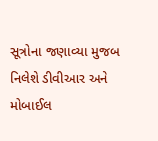સૂત્રોના જણાવ્યા મુજબ નિલેશે ડીવીઆર અને મોબાઈલ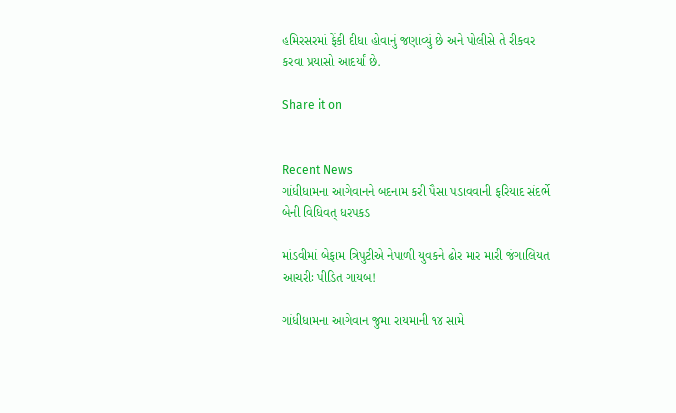હમિરસરમાં ફેંકી દીધા હોવાનું જણાવ્યું છે અને પોલીસે તે રીકવર કરવા પ્રયાસો આદર્યાં છે.

Share it on


Recent News
ગાંધીધામના આગેવાનને બદનામ કરી પૈસા પડાવવાની ફરિયાદ સંદર્ભે બેની વિધિવત્ ધરપકડ

માંડવીમાં બેફામ ત્રિપુટીએ નેપાળી યુવકને ઢોર માર મારી જંગાલિયત આચરીઃ પીડિત ગાયબ!

ગાંધીધામના આગેવાન જુમા રાયમાની ૧૪ સામે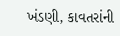ખંડણી, કાવતરાંની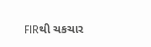FIRથી ચકચાર